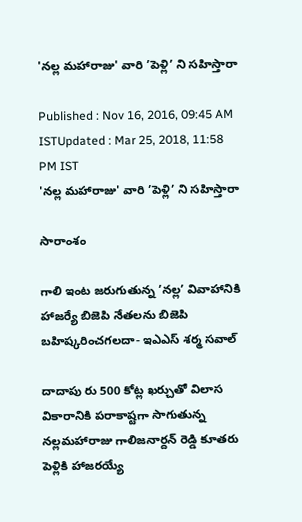'నల్ల మహారాజు' వారి ’పెళ్లి’ ని సహిస్తారా

Published : Nov 16, 2016, 09:45 AM ISTUpdated : Mar 25, 2018, 11:58 PM IST
'నల్ల మహారాజు' వారి ’పెళ్లి’ ని సహిస్తారా

సారాంశం

గాలి ఇంట జరుగుతున్న ’నల్ల’ వివాహానికి హాజర్యే బిజెపి నేతలను బిజెపి బహిష్కరించగలదా- ఇఎఎస్ శర్మ సవాల్

దాదాపు రు 500 కోట్ల ఖర్చుతో విలాస వికారానికి పరాకాష్టగా సాగుతున్న నల్లమహారాజు గాలిజనార్దన్ రెడ్డి కూతరు పెళ్లికి హాజరయ్యే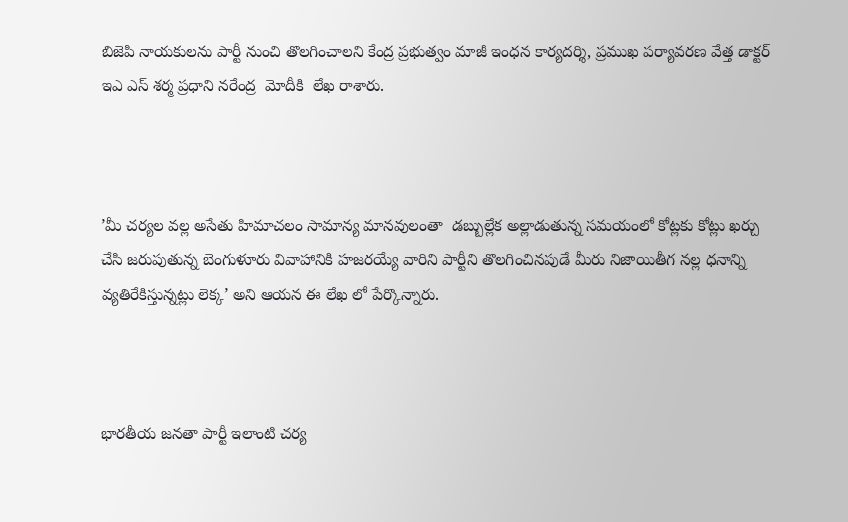బిజెపి నాయకులను పార్టీ నుంచి తొలగించాలని కేంద్ర ప్రభుత్వం మాజీ ఇంధన కార్యదర్శి, ప్రముఖ పర్యావరణ వేత్త డాక్టర్ ఇఎ ఎస్ శర్మ ప్రధాని నరేంద్ర  మోదీకి  లేఖ రాశారు.



’మీ చర్యల వల్ల అసేతు హిమాచలం సామాన్య మానవులంతా  డబ్బుల్లేక అల్లాడుతున్న సమయంలో కోట్లకు కోట్లు ఖర్చు చేసి జరుపుతున్న బెంగుళూరు వివాహానికి హజరయ్యే వారిని పార్టీని తొలగించినపుడే మీరు నిజాయితీగ నల్ల ధనాన్ని వ్యతిరేకిస్తున్నట్లు లెక్క’ అని ఆయన ఈ లేఖ లో పేర్కొన్నారు.



భారతీయ జనతా పార్టీ ఇలాంటి చర్య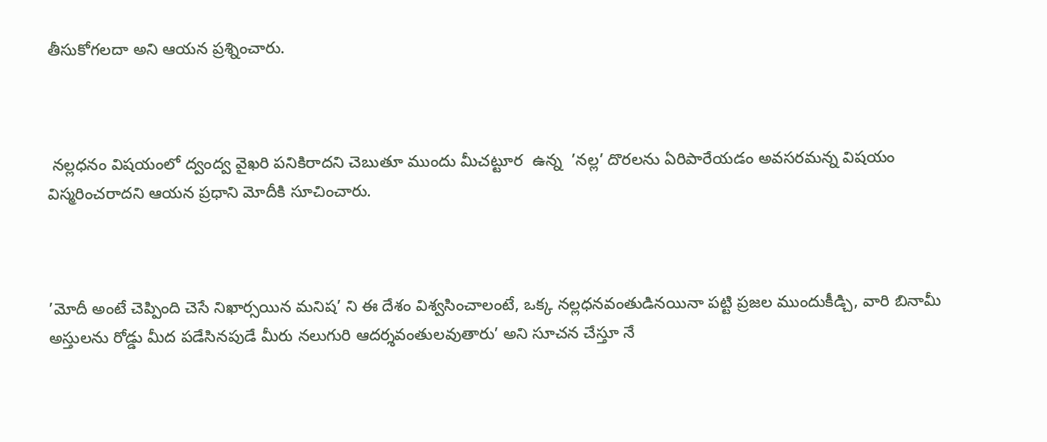తీసుకోగలదా అని ఆయన ప్రశ్నించారు.



 నల్లధనం విషయంలో ద్వంద్వ వైఖరి పనికిరాదని చెబుతూ ముందు మీచట్టూర  ఉన్న  ’నల్ల’ దొరలను ఏరిపారేయడం అవసరమన్న విషయం విస్మరించరాదని ఆయన ప్రధాని మోదీకి సూచించారు.



’మోదీ అంటే చెప్పింది చెసే నిఖార్సయిన మనిష’ ని ఈ దేశం విశ్వసించాలంటే, ఒక్క నల్లధనవంతుడినయినా పట్టి ప్రజల ముందుకీడ్చి, వారి బినామీ అస్తులను రోడ్డు మీద పడేసినపుడే మీరు నలుగురి ఆదర్శవంతులవుతారు’ అని సూచన చేస్తూ నే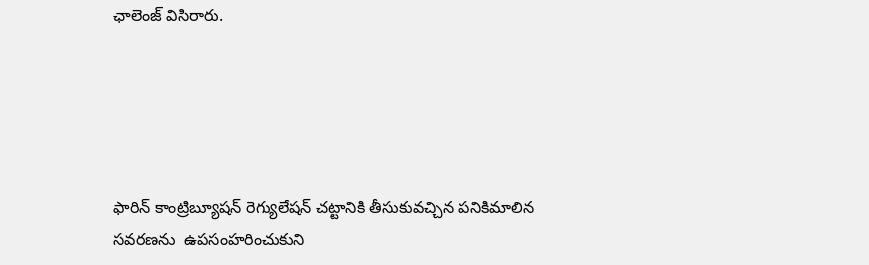ఛాలెంజ్ విసిరారు.





ఫారిన్ కాంట్రిబ్యూషన్ రెగ్యులేషన్ చట్టానికి తీసుకువచ్చిన పనికిమాలిన సవరణను  ఉపసంహరించుకుని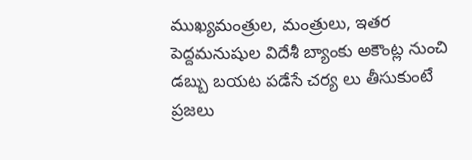ముఖ్యమంత్రుల, మంత్రులు, ఇతర పెద్దమనుషుల విదేశీ బ్యాంకు అకౌంట్ల నుంచి డబ్బు బయట పడేసే చర్య లు తీసుకుంటే  ప్రజలు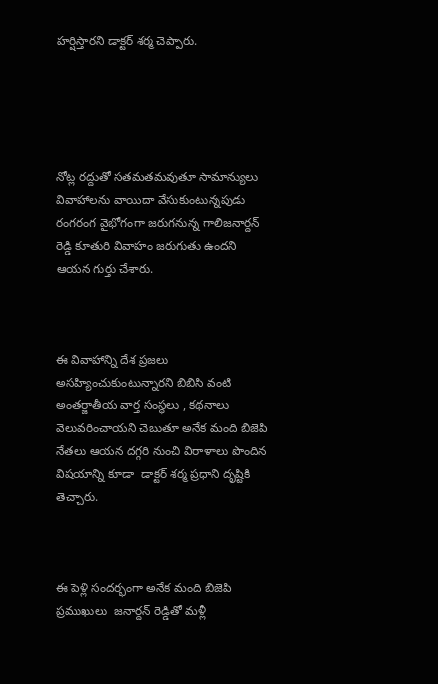హర్షిస్తారని డాక్టర్ శర్మ చెప్పారు.





నోట్ల రద్దుతో సతమతమవుతూ సామాన్యులు  వివాహాలను వాయిదా వేసుకుంటున్నపుడు రంగరంగ వైభోగంగా జరుగనున్న గాలిజనార్దన్ రెడ్డి కూతురి వివాహం జరుగుతు ఉందని ఆయన గుర్తు చేశారు.



ఈ వివాహాన్ని దేశ ప్రజలు  అసహ్యించుకుంటున్నారని బిబిసి వంటి అంతర్జాతీయ వార్త సంస్థలు , కథనాలు వెలువరించాయని చెబుతూ అనేక మంది బిజెపి నేతలు ఆయన దగ్గరి నుంచి విరాళాలు పొందిన విషయాన్ని కూడా  డాక్టర్ శర్మ ప్రధాని దృష్టికి తెచ్చారు.



ఈ పెళ్లి సందర్భంగా అనేక మంది బిజెపి ప్రముఖులు  జనార్దన్ రెడ్డితో మళ్లీ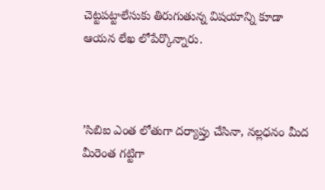చెట్టపట్టాలేసుకు తిరుగుతున్న విషయాన్ని కూడా ఆయన లేఖ లోపేర్కొన్నారు.



’సిబిఐ ఎంత లోతుగా దర్యాప్తు చేసినా, నల్లధనం మీద మీరెంత గట్టిగా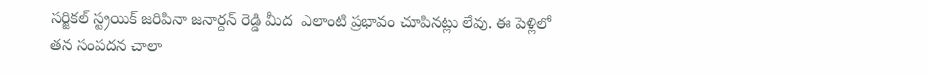సర్జికల్ స్ట్రయిక్ జరిపినా జనార్దన్ రెడ్డి మీద  ఎలాంటి ప్రభావం చూపినట్లు లేవు. ఈ పెళ్లిలో తన సంపదన చాలా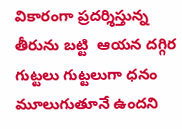వికారంగా ప్రదర్శిస్తున్న తీరును బట్టి  ఆయన దగ్గిర గుట్టలు గుట్టలుగా ధనం మూలుగుతూనే ఉందని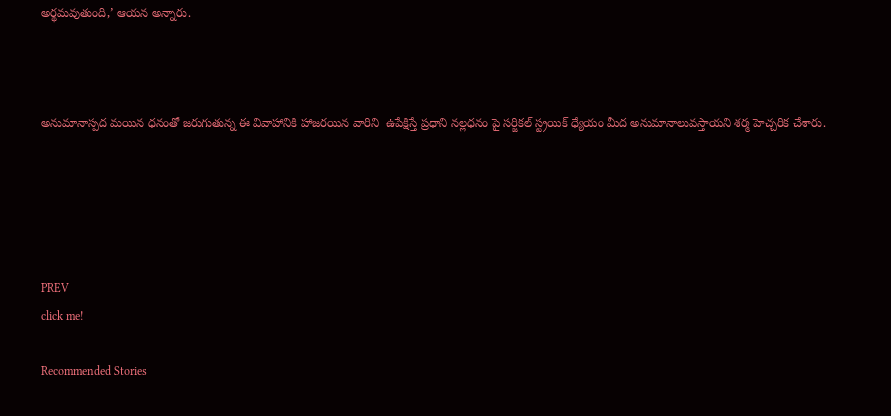అర్థమవుతుంది,’ ఆయన అన్నారు.



అనుమానాస్పద మయిన ధనంతో జరుగుతున్న ఈ వివాహానికి హాజరయిన వారిని  ఉపేక్షిస్తే ప్రధాని నల్లధనం పై సర్జికల్ స్ట్రయిక్ ధ్యేయం మీద అనుమానాలువస్తాయని శర్మ హెచ్చరిక చేశారు.





PREV
click me!

Recommended Stories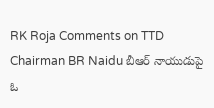RK Roja Comments on TTD Chairman BR Naidu బీఆర్ నాయుడుపై ఓ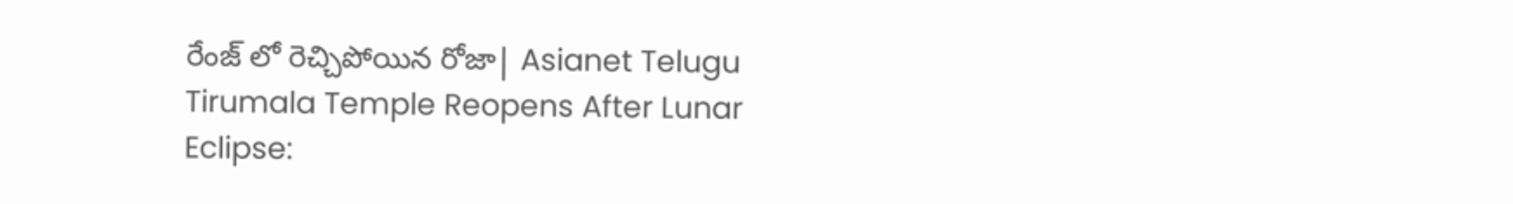రేంజ్ లో రెచ్చిపోయిన రోజా| Asianet Telugu
Tirumala Temple Reopens After Lunar Eclipse: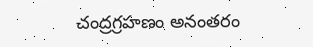చంద్రగ్రహణం అనంతరం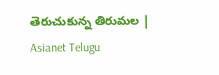తెరుచుకున్న తిరుమల | Asianet Telugu